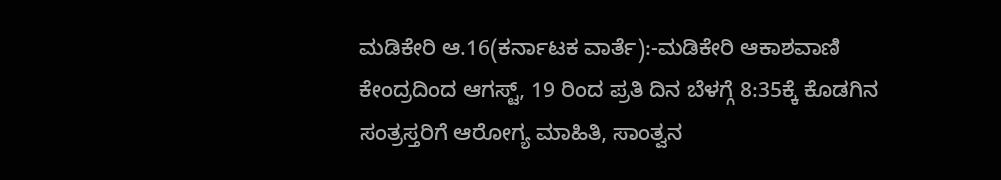ಮಡಿಕೇರಿ ಆ.16(ಕರ್ನಾಟಕ ವಾರ್ತೆ):-ಮಡಿಕೇರಿ ಆಕಾಶವಾಣಿ ಕೇಂದ್ರದಿಂದ ಆಗಸ್ಟ್, 19 ರಿಂದ ಪ್ರತಿ ದಿನ ಬೆಳಗ್ಗೆ 8:35ಕ್ಕೆ ಕೊಡಗಿನ ಸಂತ್ರಸ್ತರಿಗೆ ಆರೋಗ್ಯ ಮಾಹಿತಿ, ಸಾಂತ್ವನ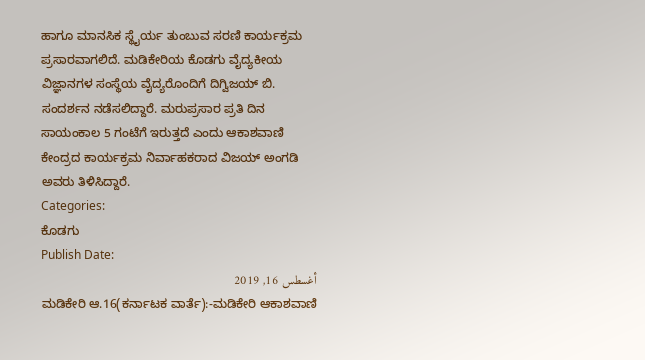ಹಾಗೂ ಮಾನಸಿಕ ಸ್ಥೈರ್ಯ ತುಂಬುವ ಸರಣಿ ಕಾರ್ಯಕ್ರಮ ಪ್ರಸಾರವಾಗಲಿದೆ. ಮಡಿಕೇರಿಯ ಕೊಡಗು ವೈದ್ಯಕೀಯ ವಿಜ್ಞಾನಗಳ ಸಂಸ್ಥೆಯ ವೈದ್ಯರೊಂದಿಗೆ ದಿಗ್ವಿಜಯ್ ಬಿ. ಸಂದರ್ಶನ ನಡೆಸಲಿದ್ದಾರೆ. ಮರುಪ್ರಸಾರ ಪ್ರತಿ ದಿನ ಸಾಯಂಕಾಲ 5 ಗಂಟೆಗೆ ಇರುತ್ತದೆ ಎಂದು ಆಕಾಶವಾಣಿ ಕೇಂದ್ರದ ಕಾರ್ಯಕ್ರಮ ನಿರ್ವಾಹಕರಾದ ವಿಜಯ್ ಅಂಗಡಿ ಅವರು ತಿಳಿಸಿದ್ದಾರೆ.
Categories:
ಕೊಡಗು
Publish Date:
أغسطس 16, 2019
ಮಡಿಕೇರಿ ಆ.16(ಕರ್ನಾಟಕ ವಾರ್ತೆ):-ಮಡಿಕೇರಿ ಆಕಾಶವಾಣಿ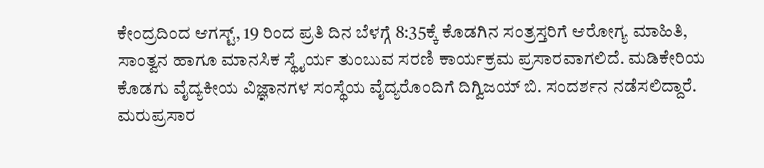ಕೇಂದ್ರದಿಂದ ಆಗಸ್ಟ್, 19 ರಿಂದ ಪ್ರತಿ ದಿನ ಬೆಳಗ್ಗೆ 8:35ಕ್ಕೆ ಕೊಡಗಿನ ಸಂತ್ರಸ್ತರಿಗೆ ಆರೋಗ್ಯ ಮಾಹಿತಿ, ಸಾಂತ್ವನ ಹಾಗೂ ಮಾನಸಿಕ ಸ್ಥೈರ್ಯ ತುಂಬುವ ಸರಣಿ ಕಾರ್ಯಕ್ರಮ ಪ್ರಸಾರವಾಗಲಿದೆ. ಮಡಿಕೇರಿಯ ಕೊಡಗು ವೈದ್ಯಕೀಯ ವಿಜ್ಞಾನಗಳ ಸಂಸ್ಥೆಯ ವೈದ್ಯರೊಂದಿಗೆ ದಿಗ್ವಿಜಯ್ ಬಿ. ಸಂದರ್ಶನ ನಡೆಸಲಿದ್ದಾರೆ. ಮರುಪ್ರಸಾರ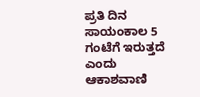ಪ್ರತಿ ದಿನ ಸಾಯಂಕಾಲ 5 ಗಂಟೆಗೆ ಇರುತ್ತದೆ ಎಂದು ಆಕಾಶವಾಣಿ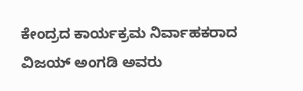ಕೇಂದ್ರದ ಕಾರ್ಯಕ್ರಮ ನಿರ್ವಾಹಕರಾದ ವಿಜಯ್ ಅಂಗಡಿ ಅವರು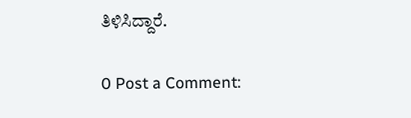ತಿಳಿಸಿದ್ದಾರೆ.

0 Post a Comment: